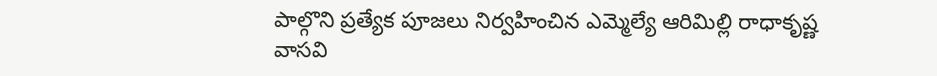పాల్గొని ప్రత్యేక పూజలు నిర్వహించిన ఎమ్మెల్యే ఆరిమిల్లి రాధాకృష్ణ
వాసవి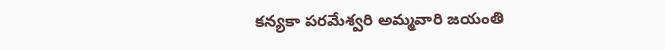కన్యకా పరమేశ్వరి అమ్మవారి జయంతి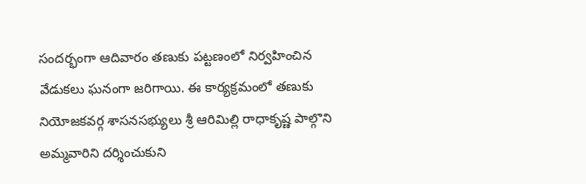సందర్భంగా ఆదివారం తణుకు పట్టణంలో నిర్వహించిన వేడుకలు ఘనంగా జరిగాయి. ఈ కార్యక్రమంలో తణుకు నియోజకవర్గ శాసనసభ్యులు శ్రీ ఆరిమిల్లి రాధాకృష్ణ పాల్గొని అమ్మవారిని దర్శించుకుని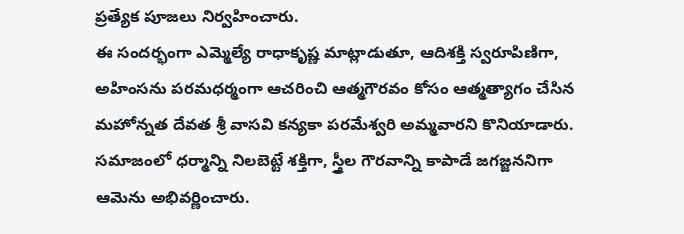ప్రత్యేక పూజలు నిర్వహించారు.
ఈ సందర్భంగా ఎమ్మెల్యే రాధాకృష్ణ మాట్లాడుతూ, ఆదిశక్తి స్వరూపిణిగా, అహింసను పరమధర్మంగా ఆచరించి ఆత్మగౌరవం కోసం ఆత్మత్యాగం చేసిన మహోన్నత దేవత శ్రీ వాసవి కన్యకా పరమేశ్వరి అమ్మవారని కొనియాడారు. సమాజంలో ధర్మాన్ని నిలబెట్టే శక్తిగా, స్త్రీల గౌరవాన్ని కాపాడే జగజ్జననిగా ఆమెను అభివర్ణించారు.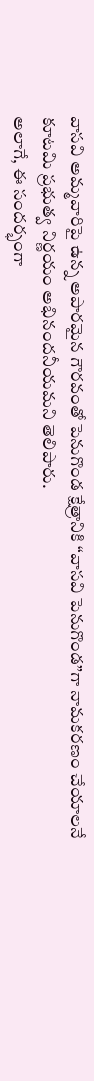వాసవి అమ్మవారిపై ఉన్న అపారమైన గౌరవంతో పెనుగొండ క్షేత్రానికి “వాసవి పెనుగొండ”గా నామకరణం చేయాలనే కూటమి ప్రభుత్వ నిర్ణయం అభినందనీయమని తెలిపారు.
అలాగే, ఈ సందర్భంగా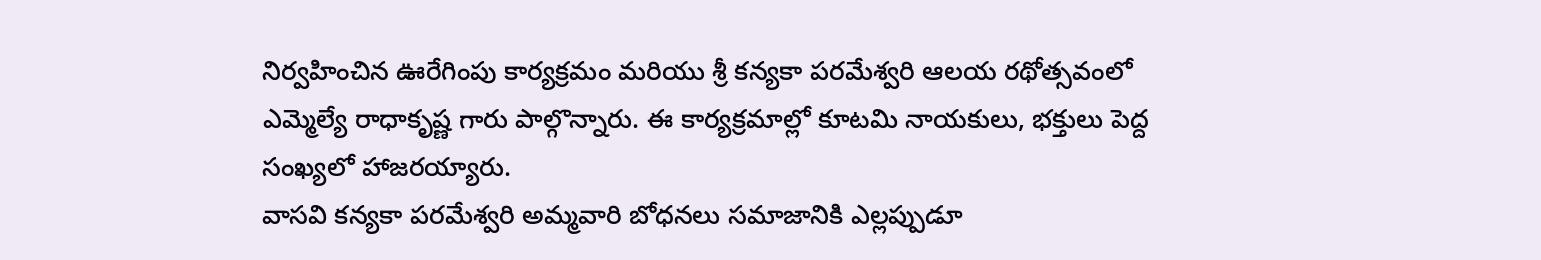నిర్వహించిన ఊరేగింపు కార్యక్రమం మరియు శ్రీ కన్యకా పరమేశ్వరి ఆలయ రథోత్సవంలో ఎమ్మెల్యే రాధాకృష్ణ గారు పాల్గొన్నారు. ఈ కార్యక్రమాల్లో కూటమి నాయకులు, భక్తులు పెద్ద సంఖ్యలో హాజరయ్యారు.
వాసవి కన్యకా పరమేశ్వరి అమ్మవారి బోధనలు సమాజానికి ఎల్లప్పుడూ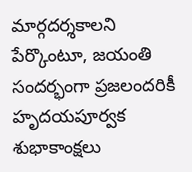మార్గదర్శకాలని పేర్కొంటూ, జయంతి సందర్భంగా ప్రజలందరికీ హృదయపూర్వక శుభాకాంక్షలు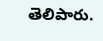తెలిపారు.